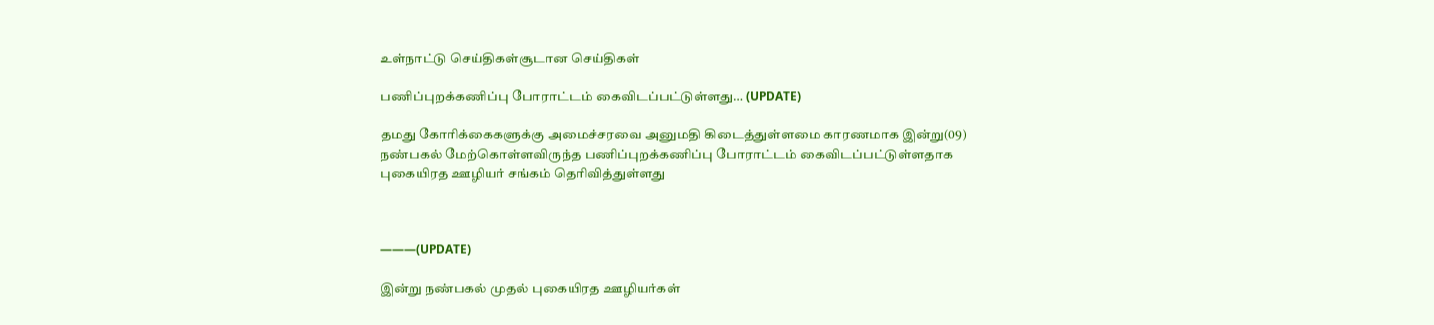உள்நாட்டு செய்திகள்சூடான செய்திகள்

பணிப்புறக்கணிப்பு போராட்டம் கைவிடப்பட்டுள்ளது… (UPDATE)

தமது கோரிக்கைகளுக்கு அமைச்சரவை அனுமதி கிடைத்துள்ளமை காரணமாக இன்று(09)  நண்பகல் மேற்கொள்ளவிருந்த பணிப்புறக்கணிப்பு போராட்டம் கைவிடப்பட்டுள்ளதாக புகையிரத ஊழியர் சங்கம் தெரிவித்துள்ளது



———(UPDATE)

இன்று நண்பகல் முதல் புகையிரத ஊழியர்கள்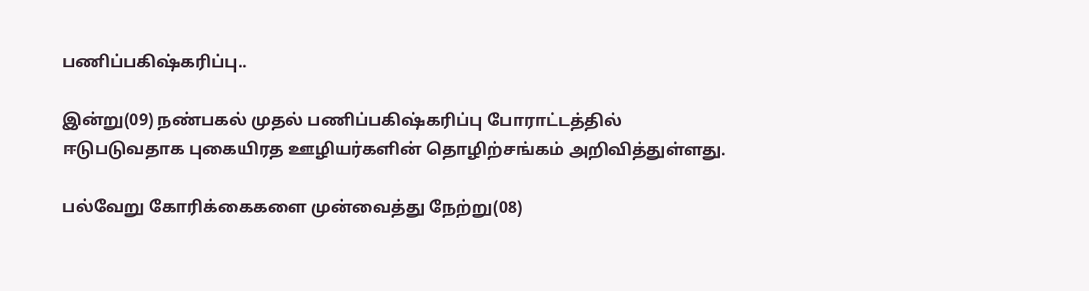பணிப்பகிஷ்கரிப்பு..

இன்று(09) நண்பகல் முதல் பணிப்பகிஷ்கரிப்பு போராட்டத்தில் ஈடுபடுவதாக புகையிரத ஊழியர்களின் தொழிற்சங்கம் அறிவித்துள்ளது.

பல்வேறு கோரிக்கைகளை முன்வைத்து நேற்று(08)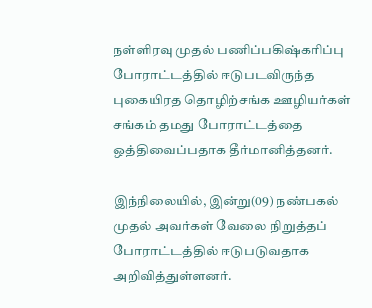நள்ளிரவு முதல் பணிப்பகிஷ்கரிப்பு போராட்டத்தில் ஈடுபடவிருந்த புகையிரத தொழிற்சங்க ஊழியர்கள் சங்கம் தமது போராட்டத்தை ஒத்திவைப்பதாக தீர்மானித்தனர்.

இந்நிலையில், இன்று(09) நண்பகல் முதல் அவர்கள் வேலை நிறுத்தப் போராட்டத்தில் ஈடுபடுவதாக அறிவித்துள்ளனர்.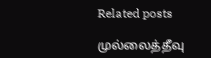Related posts

முல்லைத்தீவு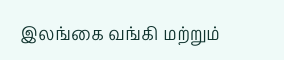இலங்கை வங்கி மற்றும்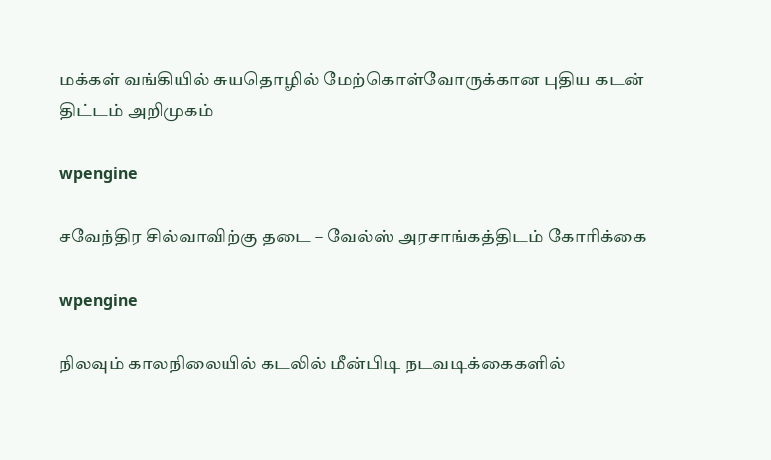மக்கள் வங்கியில் சுயதொழில் மேற்கொள்வோருக்கான புதிய கடன் திட்டம் அறிமுகம்

wpengine

சவேந்திர சில்வாவிற்கு தடை – வேல்ஸ் அரசாங்கத்திடம் கோரிக்கை

wpengine

நிலவும் காலநிலையில் கடலில் மீன்பிடி நடவடிக்கைகளில்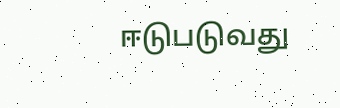ஈடுபடுவது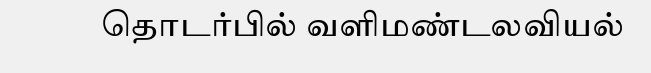தொடர்பில் வளிமண்டலவியல்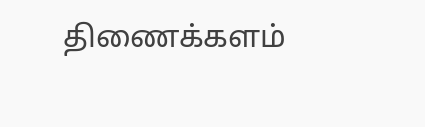திணைக்களம்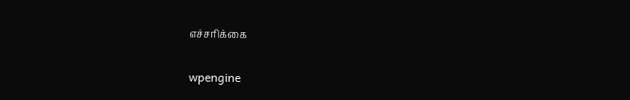எச்சரிக்கை

wpengine